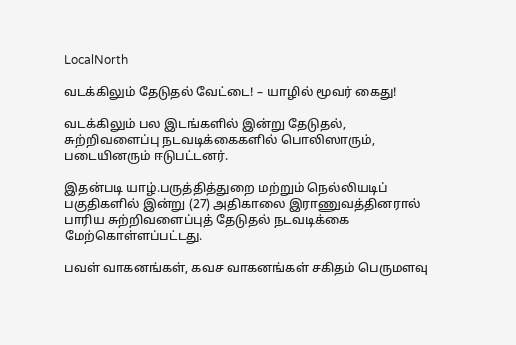LocalNorth

வடக்கிலும் தேடுதல் வேட்டை! – யாழில் மூவர் கைது!

வடக்கிலும் பல இடங்களில் இன்று தேடுதல், சுற்றிவளைப்பு நடவடிக்கைகளில் பொலிஸாரும், படையினரும் ஈடுபட்டனர்.

இதன்படி யாழ்.பருத்தித்துறை மற்றும் நெல்லியடிப் பகுதிகளில் இன்று (27) அதிகாலை இராணுவத்தினரால் பாரிய சுற்றிவளைப்புத் தேடுதல் நடவடிக்கை மேற்கொள்ளப்பட்டது.

பவள் வாகனங்கள், கவச வாகனங்கள் சகிதம் பெருமளவு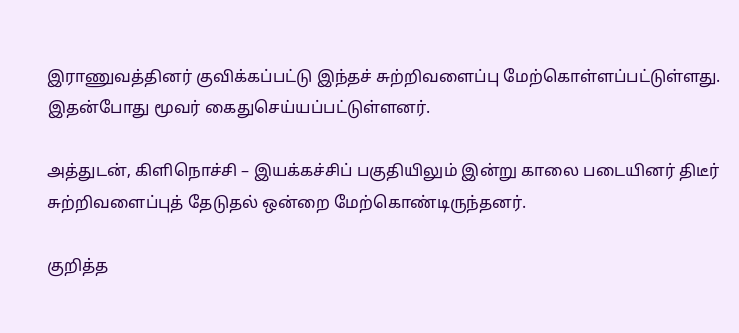இராணுவத்தினர் குவிக்கப்பட்டு இந்தச் சுற்றிவளைப்பு மேற்கொள்ளப்பட்டுள்ளது. இதன்போது மூவர் கைதுசெய்யப்பட்டுள்ளனர்.

அத்துடன், கிளிநொச்சி – இயக்கச்சிப் பகுதியிலும் இன்று காலை படையினர் திடீர் சுற்றிவளைப்புத் தேடுதல் ஒன்றை மேற்கொண்டிருந்தனர்.

குறித்த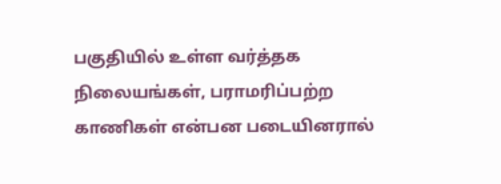பகுதியில் உள்ள வர்த்தக நிலையங்கள், பராமரிப்பற்ற காணிகள் என்பன படையினரால்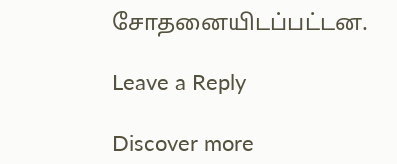சோதனையிடப்பட்டன.

Leave a Reply

Discover more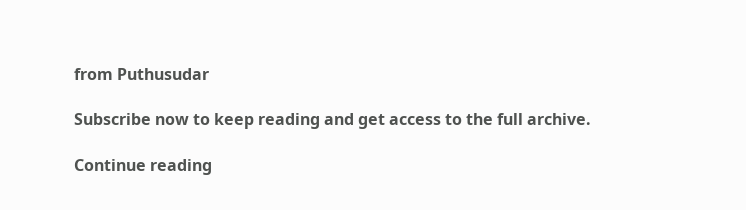from Puthusudar

Subscribe now to keep reading and get access to the full archive.

Continue reading